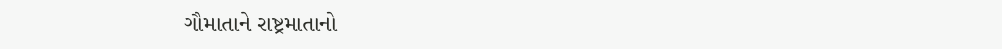ગૌમાતાને રાષ્ટ્રમાતાનો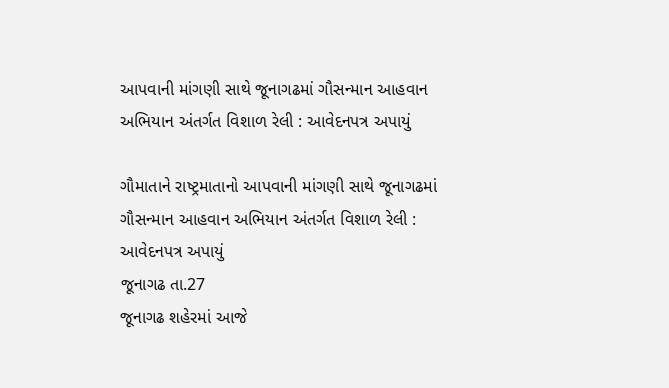આપવાની માંગણી સાથે જૂનાગઢમાં ગૌસન્માન આહવાન અભિયાન અંતર્ગત વિશાળ રેલી : આવેદનપત્ર અપાયું

ગૌમાતાને રાષ્ટ્રમાતાનો આપવાની માંગણી સાથે જૂનાગઢમાં ગૌસન્માન આહવાન અભિયાન અંતર્ગત વિશાળ રેલી : આવેદનપત્ર અપાયું
જૂનાગઢ તા.27
જૂનાગઢ શહેરમાં આજે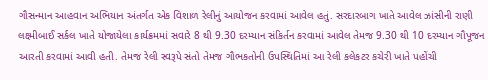ગૌસન્માન આહવાન અભિયાન અંતર્ગત એક વિશાળ રેલીનું આયોજન કરવામાં આવેલ હતું. સરદારબાગ ખાતે આવેલ ઝાંસીની રાણી લક્ષ્મીબાઈ સર્કલ ખાતે યોજાયેલા કાર્યક્રમમાં સવારે 8 થી 9.30 દરમ્યાન સંકિર્તન કરવામાં આવેલ તેમજ 9.30 થી 10 દરમ્યાન ગૌપૂજન આરતી કરવામાં આવી હતી. તેમજ રેલી સ્વરૂપે સંતો તેમજ ગૌભકતોની ઉપસ્થિતિમાં આ રેલી કલેકટર કચેરી ખાતે પહોંચી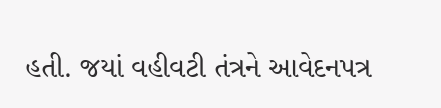હતી. જયાં વહીવટી તંત્રને આવેદનપત્ર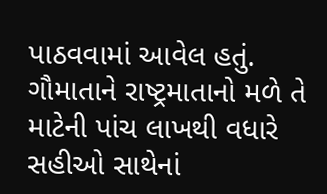પાઠવવામાં આવેલ હતું. ગૌમાતાને રાષ્ટ્રમાતાનો મળે તે માટેની પાંચ લાખથી વધારે સહીઓ સાથેનાં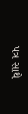પત્ર સાથે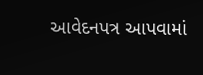આવેદનપત્ર આપવામાં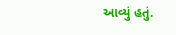આવ્યું હતું.